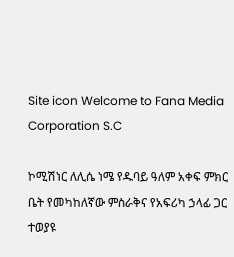Site icon Welcome to Fana Media Corporation S.C

ኮሚሽነር ለሊሴ ነሜ የዱባይ ዓለም አቀፍ ምክር ቤት የመካከለኛው ምስራቅና የአፍሪካ ኃላፊ ጋር ተወያዩ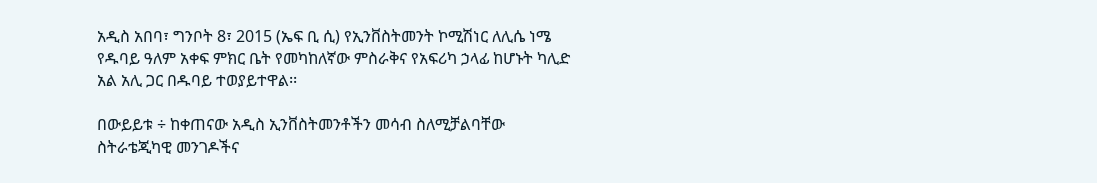አዲስ አበባ፣ ግንቦት 8፣ 2015 (ኤፍ ቢ ሲ) የኢንቨስትመንት ኮሚሽነር ለሊሴ ነሜ የዱባይ ዓለም አቀፍ ምክር ቤት የመካከለኛው ምስራቅና የአፍሪካ ኃላፊ ከሆኑት ካሊድ አል አሊ ጋር በዱባይ ተወያይተዋል፡፡

በውይይቱ ÷ ከቀጠናው አዲስ ኢንቨስትመንቶችን መሳብ ስለሚቻልባቸው ስትራቴጂካዊ መንገዶችና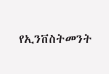የኢንቨስትመንት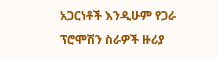አጋርነቶች እንዲሁም የጋራ ፕሮሞሽን ስራዎች ዙሪያ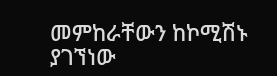መምከራቸውን ከኮሚሽኑ ያገኘነው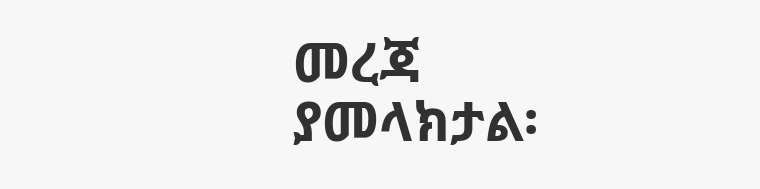መረጃ ያመላክታል፡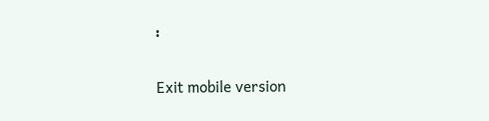፡

Exit mobile version